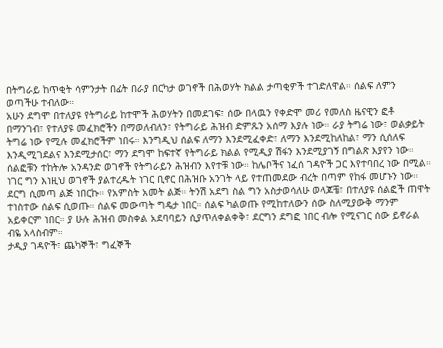በትግራይ ከጥቂት ሳምንታት በፊት በራያ በርካታ ወገኖች በሕወሃት ክልል ታጣቂዎች ተገድለዋል። ሰልፍ ለምን ወጣችሁ ተብለው።
አሁን ደግሞ በተለያዩ የትግራይ ከተሞች ሕወሃትን በመደገፍ፣ ሰው በላዉን የቀድሞ መሪ የመለስ ዜናዊን ፎቶ በማንገብ፣ የተለያዩ መፈክሮችን በማወለብለን፣ የትግራይ ሕዝብ ድምጹን አሰማ እያሉ ነው። ራያ ትግሬ ነው፣ ወልቃይት ትግሬ ነው የሚሉ መፈክሮችም ነበሩ። እንግዲህ ሰልፍ ለማን እንደሚፈቀድ፣ ለማን እንደሚከለከል፣ ማን ሲሰለፍ እንዲሚገደልና እንደሚታሰር፣ ማን ደግሞ ከፍተኛ የትግራይ ክልል የሚዲያ ሽፋን እንደሚያገኝ በግልጽ እያየን ነው።
ሰልፎቹን ተከትሎ አንዳንድ ወገኖች የትግራይን ሕዝብን እየተቹ ነው። ከሌቦችና ነፈሰ ገዳዮች ጋር እየተባበረ ነው በሚል። ነገር ግን እነዚህ ወገኖች ያልተረዱት ነገር ቢኖር በሕዝቡ አንገት ላይ የተጠመደው ብረት በጣም የከፋ መሆኑን ነው።
ደርግ ሲመጣ ልጅ ነበርኩ። የአምስት አመት ልጅ። ትንሽ አደግ ስል ግን አስታወሳለሁ ወላጆቼ፣ በተለያዩ ሰልፎች ጠዋት ተነስተው ሰልፍ ሲወጡ። ሰልፍ መውጣት ግዴታ ነበር። ሰልፍ ካልወጡ የሚከተለውን ሰው ስለሚያውቅ ማንም አይቀርም ነበር። ያ ሁሉ ሕዝብ መስቀል አደባባይን ሲያጥለቀልቀቅ፣ ደርግን ደግፎ ነበር ብሎ የሚናገር ሰው ይኖራል ብዬ አላስብም።
ታዲያ ገዳዮች፣ ጨካኞች፣ ግፈኞች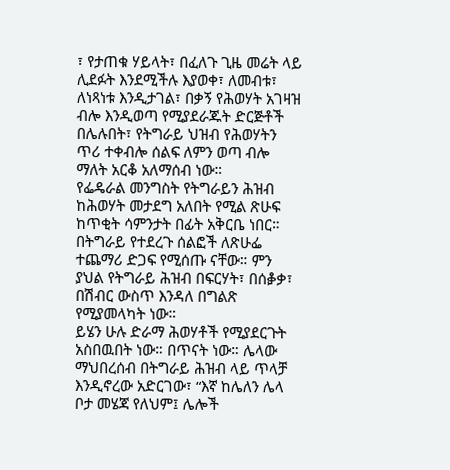፣ የታጠቁ ሃይላት፣ በፈለጉ ጊዜ መሬት ላይ ሊደፉት እንደሚችሉ እያወቀ፣ ለመብቱ፣ ለነጻነቱ እንዲታገል፣ በቃኝ የሕወሃት አገዛዝ ብሎ እንዲወጣ የሚያደራጁት ድርጅቶች በሌሉበት፣ የትግራይ ህዝብ የሕወሃትን ጥሪ ተቀብሎ ሰልፍ ለምን ወጣ ብሎ ማለት አርቆ አለማሰብ ነው።
የፌዴራል መንግስት የትግራይን ሕዝብ ከሕወሃት መታደግ አለበት የሚል ጽሁፍ ከጥቂት ሳምንታት በፊት አቅርቤ ነበር። በትግራይ የተደረጉ ሰልፎች ለጽሁፌ ተጨማሪ ድጋፍ የሚሰጡ ናቸው። ምን ያህል የትግራይ ሕዝብ በፍርሃት፣ በሰቇቃ፣ በሽብር ውስጥ እንዳለ በግልጽ የሚያመላካት ነው።
ይሄን ሁሉ ድራማ ሕወሃቶች የሚያደርጉት አስበዉበት ነው። በጥናት ነው። ሌላው ማህበረሰብ በትግራይ ሕዝብ ላይ ጥላቻ እንዲኖረው አድርገው፣ “እኛ ከሌለን ሌላ ቦታ መሄጃ የለህም፤ ሌሎች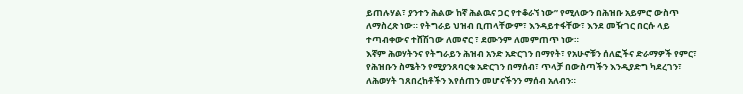ይጠሉሃል፣ ያንተን ሕልው ከኛ ሕልዉና ጋር የተቆራኘ ነው” የሚለውን በሕዝቡ አይምሮ ውስጥ ለማስረጽ ነው። የትግራይ ህዝብ ቢጠላቸውም፣ እንዳይተፋቸው፣ እንደ መዥገር በርሱ ላይ ተጣብቀውና ተሸሽገው ለመኖር ፣ ደሙንም ለመምጠጥ ነው።
እኛም ሕወሃትንና የትግራይን ሕዝብ አንድ አድርገን በማየት፣ የአሁኖቹን ሰለፎችና ድራማዎች የምር፣ የሕዝቡን ስሜትን የሚያንጸባርቁ አድርገን በማሰብ፣ ጥላቻ በውስጣችን እንዲያድግ ካደረገን፣ ለሕወሃት ገጸበረከቶችን እየሰጠን መሆናችንን ማሰብ አለብን።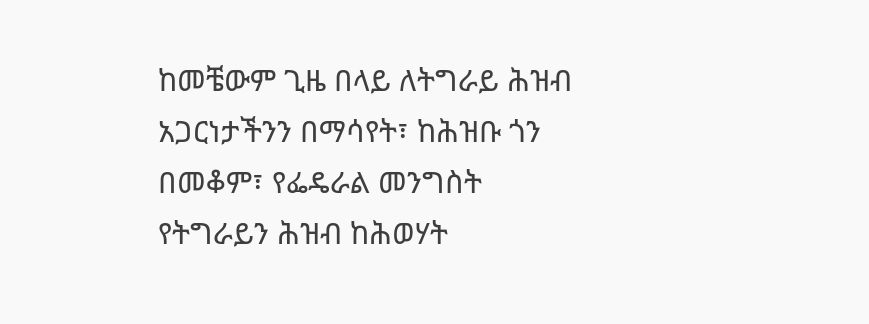ከመቼውም ጊዜ በላይ ለትግራይ ሕዝብ አጋርነታችንን በማሳየት፣ ከሕዝቡ ጎን በመቆም፣ የፌዴራል መንግስት የትግራይን ሕዝብ ከሕወሃት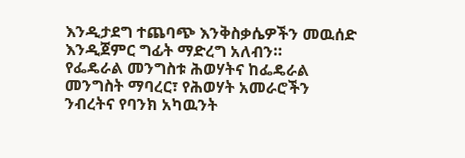እንዲታደግ ተጨባጭ እንቅስቃሴዎችን መዉሰድ እንዲጀምር ግፊት ማድረግ አለብን።
የፌዴራል መንግስቱ ሕወሃትና ከፌዴራል መንግስት ማባረር፣ የሕወሃት አመራሮችን ንብረትና የባንክ አካዉንት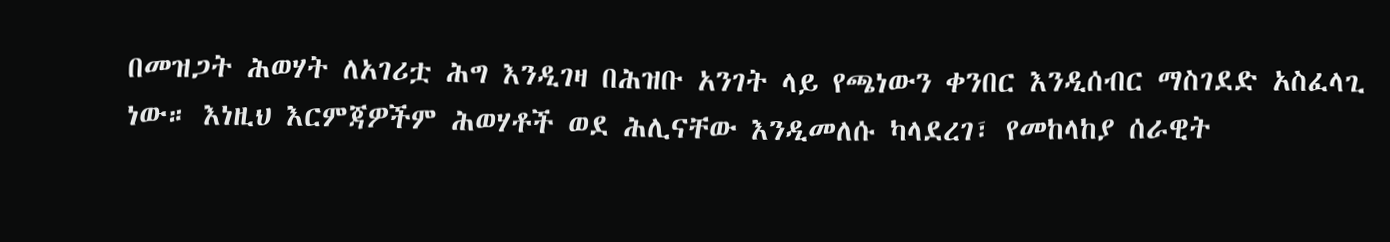በመዝጋት ሕወሃት ለአገሪቷ ሕግ እንዲገዛ በሕዝቡ አንገት ላይ የጫነውን ቀንበር እንዲሰብር ማስገደድ አስፈላጊ ነው። እነዚህ እርምጃዎችም ሕወሃቶች ወደ ሕሊናቸው እንዲመለሱ ካላደረገ፣ የመከላከያ ሰራዊት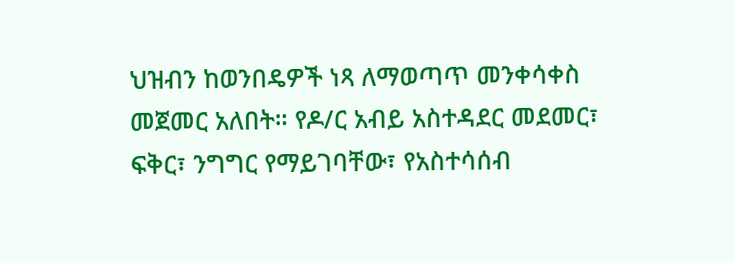ህዝብን ከወንበዴዎች ነጻ ለማወጣጥ መንቀሳቀስ መጀመር አለበት። የዶ/ር አብይ አስተዳደር መደመር፣ ፍቅር፣ ንግግር የማይገባቸው፣ የአስተሳሰብ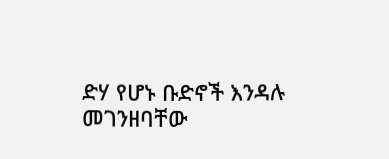ድሃ የሆኑ ቡድኖች እንዳሉ መገንዘባቸው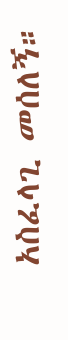አስፈላጊ መሰለኝ።